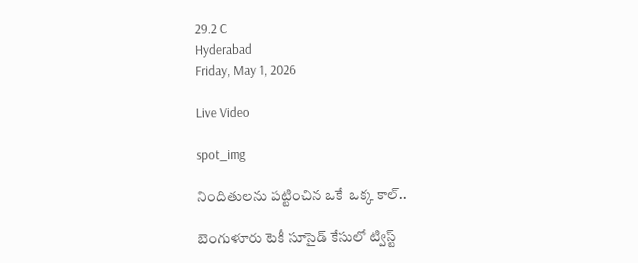29.2 C
Hyderabad
Friday, May 1, 2026

Live Video

spot_img

నిందితులను పట్టించిన ఒకే  ఒక్క కాల్..

బెంగుళూరు టెకీ సూసైడ్ కేసులో ట్విస్ట్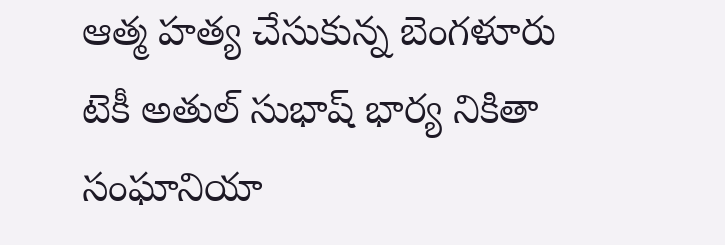ఆత్మ హత్య చేసుకున్న బెంగళూరు టెకీ అతుల్ సుభాష్ భార్య నికితా సంఘానియా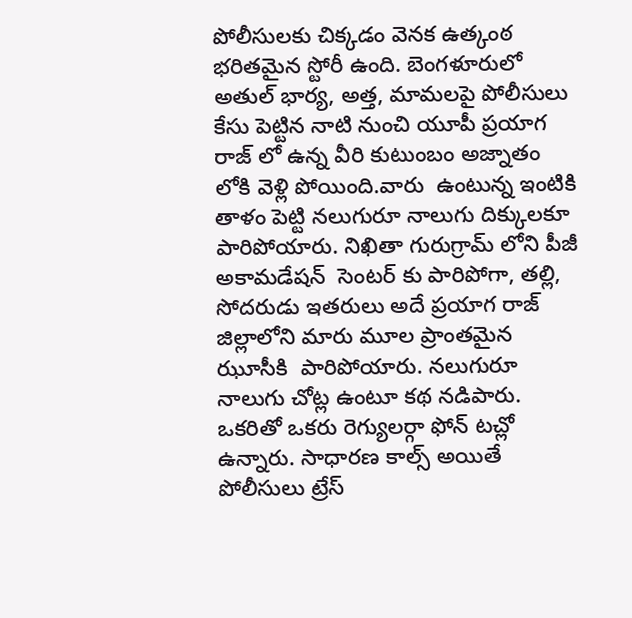పోలీసులకు చిక్కడం వెనక ఉత్కంఠ భరితమైన స్టోరీ ఉంది. బెంగళూరులో అతుల్ భార్య, అత్త, మామలపై పోలీసులు కేసు పెట్టిన నాటి నుంచి యూపీ ప్రయాగ రాజ్ లో ఉన్న వీరి కుటుంబం అజ్నాతం లోకి వెళ్లి పోయింది.వారు  ఉంటున్న ఇంటికి తాళం పెట్టి నలుగురూ నాలుగు దిక్కులకూ పారిపోయారు. నిఖితా గురుగ్రామ్ లోని పీజీ అకామడేషన్  సెంటర్ కు పారిపోగా, తల్లి, సోదరుడు ఇతరులు అదే ప్రయాగ రాజ్ జిల్లాలోని మారు మూల ప్రాంతమైన ఝూసీకి  పారిపోయారు. నలుగురూ నాలుగు చోట్ల ఉంటూ కథ నడిపారు. ఒకరితో ఒకరు రెగ్యులర్గా ఫోన్ టచ్లో ఉన్నారు. సాధారణ కాల్స్ అయితే పోలీసులు ట్రేస్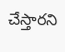చేస్తారని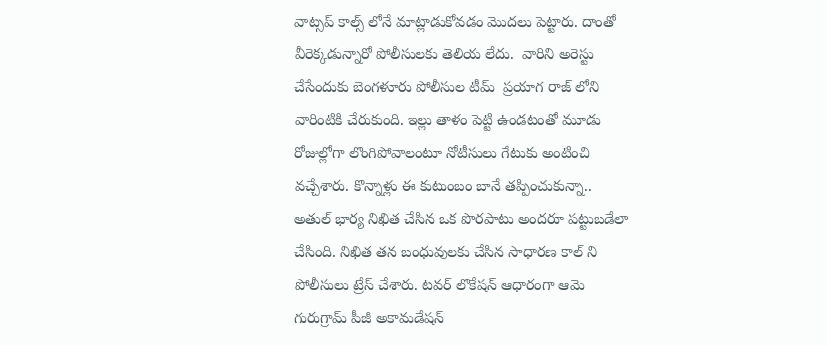వాట్సప్ కాల్స్ లోనే మాట్లాడుకోవడం మొదలు పెట్టారు. దాంతో వీరెక్కడున్నారో పోలీసులకు తెలియ లేదు.  వారిని అరెస్టు చేసేందుకు బెంగళూరు పోలీసుల టీమ్  ప్రయాగ రాజ్ లోని వారింటికి చేరుకుంది. ఇల్లు తాళం పెట్టి ఉండటంతో మూడు రోజుల్లోగా లొంగిపోవాలంటూ నోటీసులు గేటుకు అంటించి వచ్చేశారు. కొన్నాళ్లు ఈ కుటుంబం బానే తప్పించుకున్నా.. అతుల్ భార్య నిఖిత చేసిన ఒక పొరపాటు అందరూ పట్టుబడేలా చేసింది. నిఖిత తన బంధువులకు చేసిన సాధారణ కాల్ ని పోలీసులు ట్రేస్ చేశారు. టవర్ లొకేషన్ ఆధారంగా ఆమె గురుగ్రామ్ పీజీ అకామడేషన్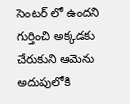సెంటర్ లో ఉందని గుర్తించి అక్కడకు చేరుకుని ఆమెను అదుపులోకి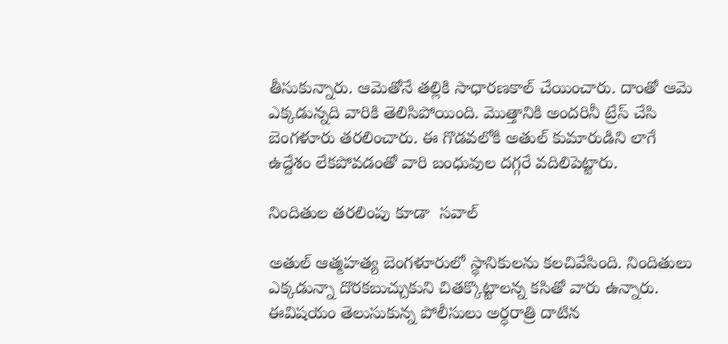తీసుకున్నారు. ఆమెతోనే తల్లికి సాధారణకాల్ చేయించారు. దాంతో ఆమె ఎక్కడున్నది వారికి తెలిసిపోయింది. మొత్తానికి అందరినీ ట్రేస్ చేసి బెంగళూరు తరలించారు. ఈ గొడవలోకి అతుల్ కుమారుడిని లాగే ఉద్దేశం లేకపోవడంతో వారి బంధువుల దగ్గరే వదిలిపెట్టారు.

నిందితుల తరలింపు కూడా  సవాల్

అతుల్ ఆత్మహత్య బెంగళూరులో స్థానికులను కలచివేసింది. నిందితులు ఎక్కడున్నా దొరకబుచ్చుకుని చితక్కొట్టాలన్న కసితో వారు ఉన్నారు. ఈవిషయం తెలుసుకున్న పోలీసులు అర్ధరాత్రి దాటిన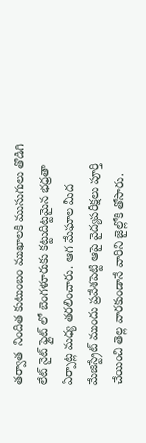తర్వాత  నిందిత కుటుంబం ముఖాలకి ముసుగులు తొడిగి లేట్ నైట్ ఫ్లైట్ లో బెంగళూరుకు కట్టుదిట్టమైన భధ్రతా ఏర్పాట్ల మధ్య తరలించారు. ఆగ మేఘాల మీద మేజిస్ట్రేట్ ముందు ప్రవేశపెట్టి ఆపై వైద్యపరీక్షలు పూర్తి చేయించి తెల్ల వారకుండానే వారిని జైల్లోకి తోసారు.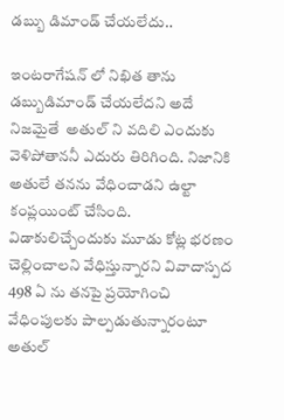డబ్బు డిమాండ్ చేయలేదు..

ఇంటరాగేషన్ లో నిఖిత తాను డబ్బుడిమాండ్ చేయలేదని అదే నిజమైతే  అతుల్ ని వదిలి ఎందుకు వెళిపోతాననీ ఎదురు తిరిగింది. నిజానికి అతులే తనను వేధించాడని ఉల్టా కంప్లయింట్ చేసింది. విడాకులిచ్చేందుకు మూడు కోట్ల భరణం చెల్లించాలని వేధిస్తున్నారని వివాదాస్పద 498 ఏ ను తనపై ప్రయోగించి వేధింపులకు పాల్పడుతున్నారంటూ అతుల్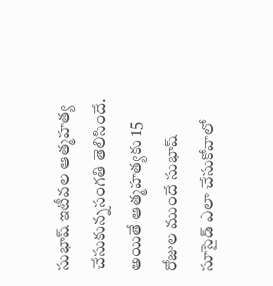సుభాష్ ఇటీవల ఆత్మహత్య చేసుకున్నసంగతి తెలిసిందే. అయితే ఆత్మహత్యకు 15 రోజుల ముందే సుభాష్ సూసైడ్ ఎలా చేసుకోవాలో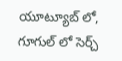యూట్యూబ్ లో, గూగుల్ లో సెర్చ్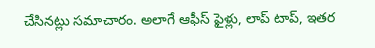చేసినట్లు సమాచారం. అలాగే ఆఫీస్ ఫైళ్లు, లాప్ టాప్, ఇతర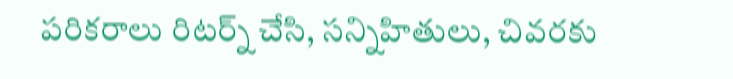పరికరాలు రిటర్న్ చేసి, సన్నిహితులు, చివరకు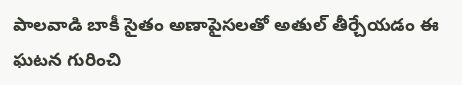పాలవాడి బాకీ సైతం అణాపైసలతో అతుల్ తీర్చేయడం ఈ ఘటన గురించి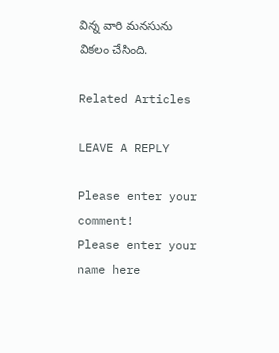విన్న వారి మనసును వికలం చేసింది.

Related Articles

LEAVE A REPLY

Please enter your comment!
Please enter your name here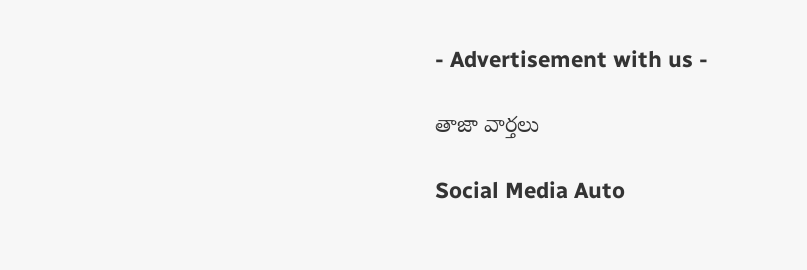- Advertisement with us -

తాజా వార్తలు

Social Media Auto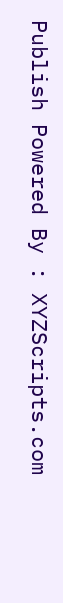Publish Powered By : XYZScripts.com